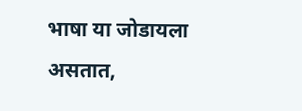भाषा या जोडायला असतात,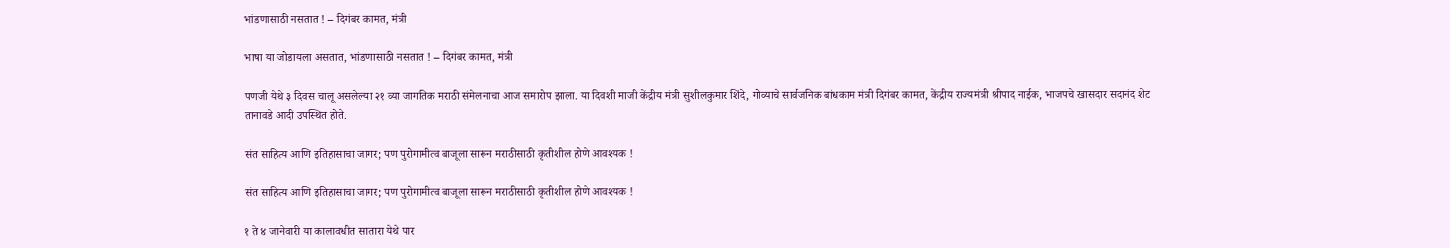भांडणासाठी नसतात ! – दिगंबर कामत, मंत्री

भाषा या जोडायला असतात, भांडणासाठी नसतात ! – दिगंबर कामत, मंत्री

पणजी येथे ३ दिवस चालू असलेल्या २१ व्या जागतिक मराठी संमेलनाचा आज समारोप झाला. या दिवशी माजी केंद्रीय मंत्री सुशीलकुमार शिंदे, गोव्याचे सार्वजनिक बांधकाम मंत्री दिगंबर कामत, केंद्रीय राज्यमंत्री श्रीपाद नाईक, भाजपचे खासदार सदानंद शेट तानावडे आदी उपस्थित होते.

संत साहित्य आणि इतिहासाचा जागर; पण पुरोगामीत्व बाजूला सारून मराठीसाठी कृतीशील होणे आवश्यक !

संत साहित्य आणि इतिहासाचा जागर; पण पुरोगामीत्व बाजूला सारून मराठीसाठी कृतीशील होणे आवश्यक !

१ ते ४ जानेवारी या कालावधीत सातारा येथे पार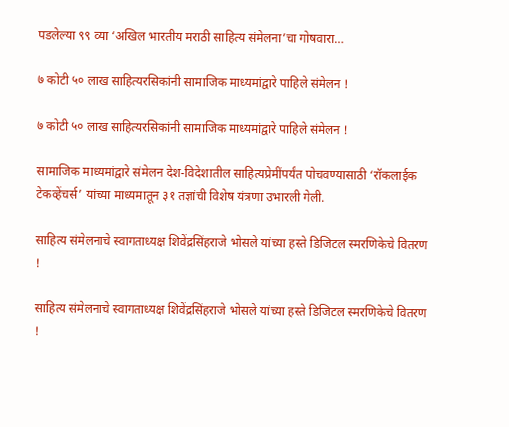पडलेल्या ९९ व्या ‘अखिल भारतीय मराठी साहित्य संमेलना’चा गोषवारा…

७ कोटी ५० लाख साहित्यरसिकांनी सामाजिक माध्यमांद्वारे पाहिले संमेलन !

७ कोटी ५० लाख साहित्यरसिकांनी सामाजिक माध्यमांद्वारे पाहिले संमेलन !

सामाजिक माध्यमांद्वारे संमेलन देश-विदेशातील साहित्यप्रेमींपर्यंत पोचवण्यासाठी ‘रॉकलाईक टेकव्हेंचर्स’ यांच्या माध्यमातून ३१ तज्ञांची विशेष यंत्रणा उभारली गेली.

साहित्य संमेलनाचे स्वागताध्यक्ष शिवेंद्रसिंहराजे भोसले यांच्या हस्ते डिजिटल स्मरणिकेचे वितरण !

साहित्य संमेलनाचे स्वागताध्यक्ष शिवेंद्रसिंहराजे भोसले यांच्या हस्ते डिजिटल स्मरणिकेचे वितरण !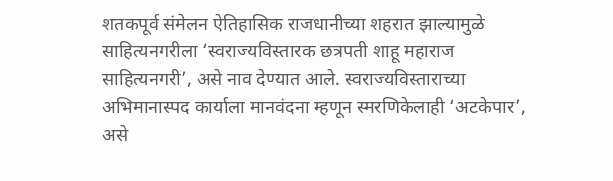शतकपूर्व संमेलन ऐतिहासिक राजधानीच्या शहरात झाल्यामुळे साहित्यनगरीला ‘स्वराज्यविस्तारक छत्रपती शाहू महाराज साहित्यनगरी’, असे नाव देण्यात आले. स्वराज्यविस्ताराच्या अभिमानास्पद कार्याला मानवंदना म्हणून स्मरणिकेलाही ‘अटकेपार’, असे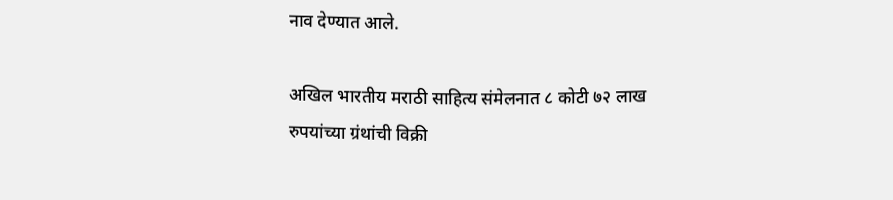नाव देण्यात आले.

अखिल भारतीय मराठी साहित्य संमेलनात ८ कोटी ७२ लाख रुपयांच्या ग्रंथांची विक्री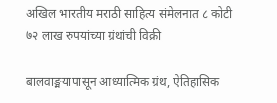अखिल भारतीय मराठी साहित्य संमेलनात ८ कोटी ७२ लाख रुपयांच्या ग्रंथांची विक्री

बालवाङ्मयापासून आध्यात्मिक ग्रंथ, ऐतिहासिक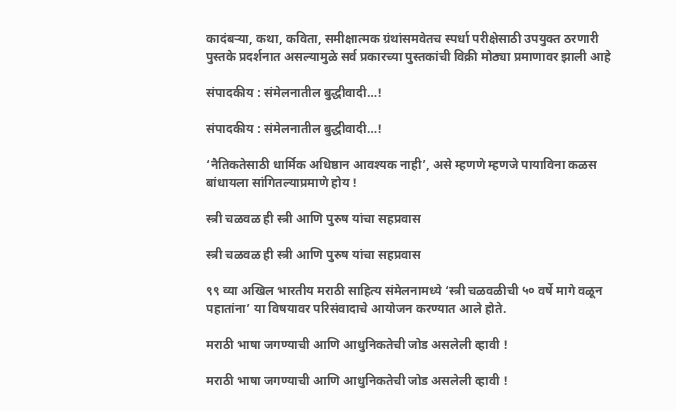कादंबर्‍या, कथा, कविता, समीक्षात्मक ग्रंथांसमवेतच स्पर्धा परीक्षेसाठी उपयुक्त ठरणारी पुस्तके प्रदर्शनात असल्यामुळे सर्व प्रकारच्या पुस्तकांची विक्री मोठ्या प्रमाणावर झाली आहे

संपादकीय : संमेलनातील बुद्धीवादी…!

संपादकीय : संमेलनातील बुद्धीवादी…!

‘नैतिकतेसाठी धार्मिक अधिष्ठान आवश्यक नाही’, असे म्हणणे म्हणजे पायाविना कळस बांधायला सांगितल्याप्रमाणे होय !

स्त्री चळवळ ही स्त्री आणि पुरुष यांचा सहप्रवास

स्त्री चळवळ ही स्त्री आणि पुरुष यांचा सहप्रवास

९९ व्या अखिल भारतीय मराठी साहित्य संमेलनामध्ये ‘स्त्री चळवळीची ५० वर्षे मागे वळून पहातांना’ या विषयावर परिसंवादाचे आयोजन करण्यात आले होते.

मराठी भाषा जगण्याची आणि आधुनिकतेची जोड असलेली व्हावी !

मराठी भाषा जगण्याची आणि आधुनिकतेची जोड असलेली व्हावी !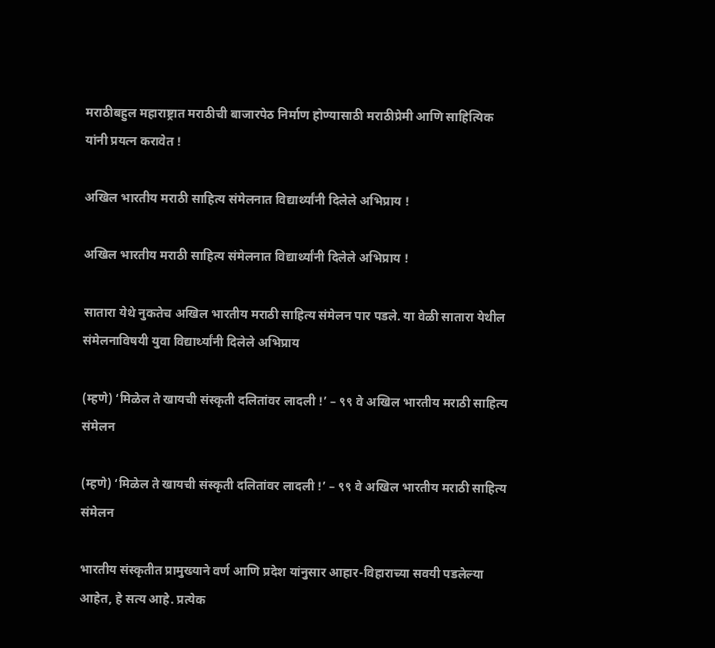मराठीबहुल महाराष्ट्रात मराठीची बाजारपेठ निर्माण होण्यासाठी मराठीप्रेमी आणि साहित्यिक यांनी प्रयत्न करावेत !

अखिल भारतीय मराठी साहित्य संमेलनात विद्यार्थ्यांनी दिलेले अभिप्राय !

अखिल भारतीय मराठी साहित्य संमेलनात विद्यार्थ्यांनी दिलेले अभिप्राय !

सातारा येथे नुकतेच अखिल भारतीय मराठी साहित्य संमेलन पार पडले. या वेळी सातारा येथील संमेलनाविषयी युवा विद्यार्थ्यांनी दिलेले अभिप्राय

(म्हणे) ‘मिळेल ते खायची संस्कृती दलितांवर लादली !’ – ९९ वे अखिल भारतीय मराठी साहित्य संमेलन

(म्हणे) ‘मिळेल ते खायची संस्कृती दलितांवर लादली !’ – ९९ वे अखिल भारतीय मराठी साहित्य संमेलन

भारतीय संस्कृतीत प्रामुख्याने वर्ण आणि प्रदेश यांनुसार आहार-विहाराच्या सवयी पडलेल्या आहेत, हे सत्य आहे. प्रत्येक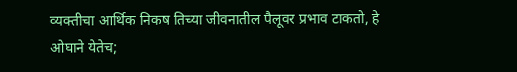व्यक्तीचा आर्थिक निकष तिच्या जीवनातील पैलूवर प्रभाव टाकतो, हे ओघाने येतेच;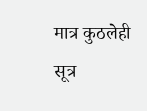मात्र कुठलेही सूत्र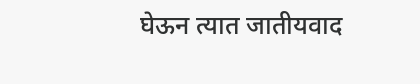घेऊन त्यात जातीयवाद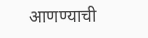आणण्याची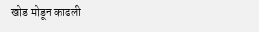खोड मोडून काढली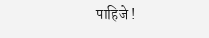पाहिजे !